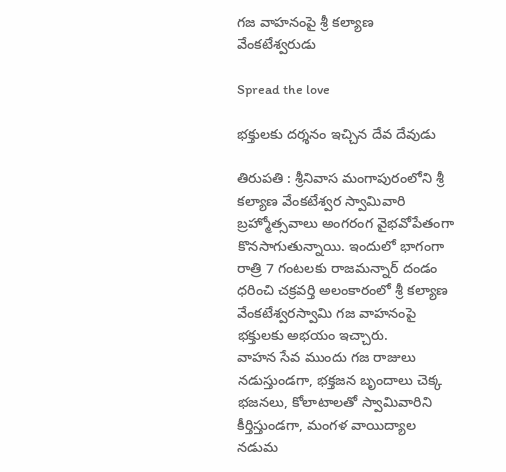గ‌జ వాహనంపై శ్రీ క‌ల్యాణ వేంక‌టేశ్వ‌రుడు

Spread the love

భ‌క్తుల‌కు ద‌ర్శ‌నం ఇచ్చిన దేవ దేవుడు

తిరుపతి : శ్రీ‌నివాస మంగాపురంలోని శ్రీ క‌ల్యాణ వేంక‌టేశ్వ‌ర స్వామివారి బ్రహ్మోత్సవాలు అంగ‌రంగ వైభ‌వోపేతంగా కొన‌సాగుతున్నాయి. ఇందులో భాగంగా రాత్రి 7 గంట‌ల‌కు రాజ‌మ‌న్నార్ దండం ధ‌రించి చ‌క్ర‌వ‌ర్తి అలంకారంలో శ్రీ క‌ల్యాణ వేంక‌టేశ్వ‌ర‌స్వామి గజ వాహనంపై భ‌క్తుల‌కు అభ‌యం ఇచ్చారు.
వాహన సేవ ముందు గజ రాజులు నడుస్తుండగా, భక్తజన బృందాలు చెక్క భజనలు, కోలాటాలతో స్వామివారిని కీర్తిస్తుండగా, మంగళ వాయిద్యాల నడుమ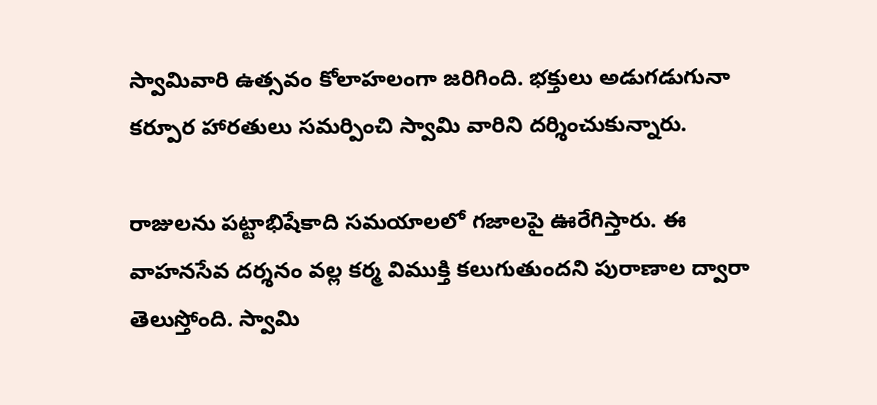స్వామివారి ఉత్సవం కోలాహలంగా జరిగింది. భక్తులు అడుగడుగునా కర్పూర హారతులు సమర్పించి స్వామి వారిని దర్శించుకున్నారు.

రాజులను పట్టాభిషేకాది సమయాలలో గజాలపై ఊరేగిస్తారు. ఈ వాహ‌న‌సేవ ద‌ర్శ‌నం వ‌ల్ల క‌ర్మ విముక్తి క‌లుగుతుంద‌ని పురాణాల ద్వారా తెలుస్తోంది. స్వామి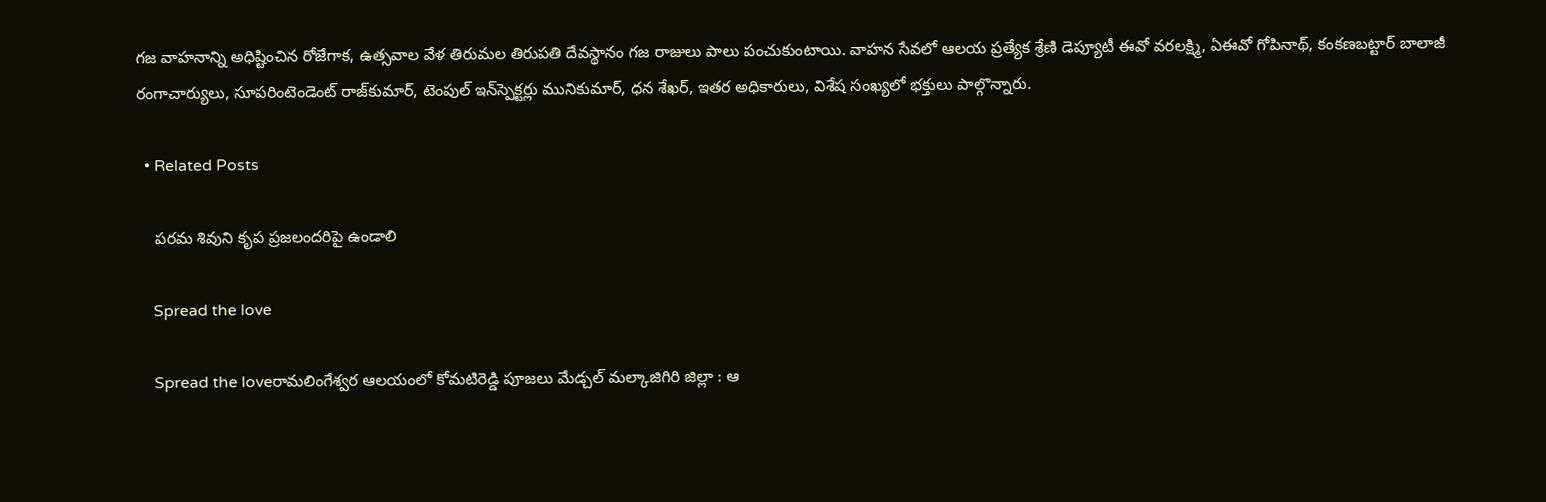గజ వాహనాన్ని అధిష్టించిన రోజేగాక, ఉత్స‌వాల వేళ తిరుమల తిరుపతి దేవస్థానం గజ రాజులు పాలు పంచుకుంటాయి. వాహ‌న సేవ‌లో ఆలయ ప్ర‌త్యేక శ్రేణి డెప్యూటీ ఈవో వరలక్ష్మి, ఏఈవో గోపినాథ్‌, కంక‌ణ‌బ‌ట్టార్‌ బాలాజీ రంగాచార్యులు, సూపరింటెండెంట్ రాజ్‌కుమార్‌, టెంపుల్‌ ఇన్‌స్పెక్టర్లు మునికుమార్‌, ధ‌న శేఖ‌ర్‌, ఇత‌ర అధికారులు, విశేష సంఖ్యలో భక్తులు పాల్గొన్నారు.

  • Related Posts

    ప‌ర‌మ శివుని కృప ప్ర‌జ‌లంద‌రిపై ఉండాలి

    Spread the love

    Spread the loveరామ‌లింగేశ్వ‌ర ఆల‌యంలో కోమ‌టిరెడ్డి పూజ‌లు మేడ్చ‌ల్ మ‌ల్కాజిగిరి జిల్లా : ఆ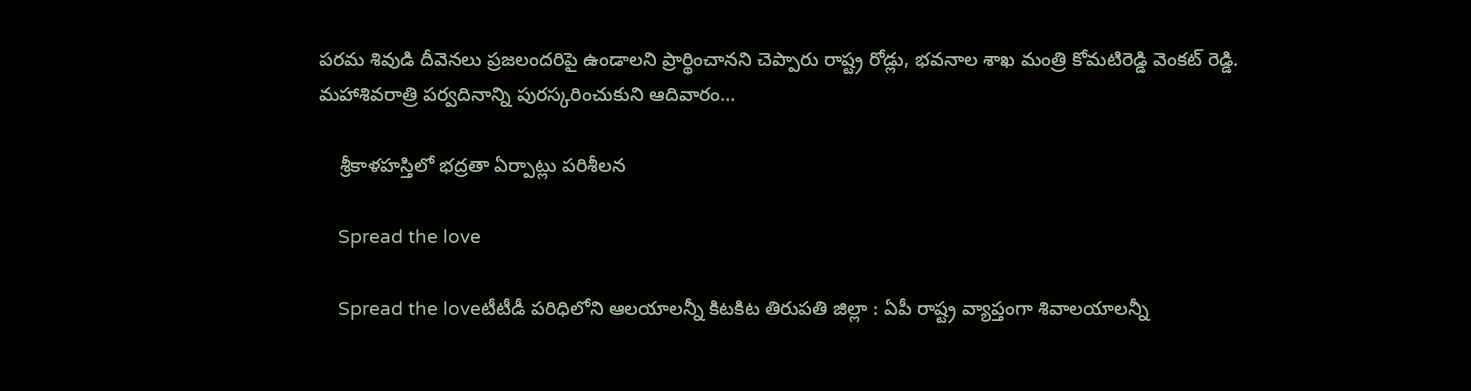ప‌ర‌మ శివుడి దీవెన‌లు ప్ర‌జ‌లంద‌రిపై ఉండాల‌ని ప్రార్థించాన‌ని చెప్పారు రాష్ట్ర రోడ్లు, భ‌వ‌నాల శాఖ మంత్రి కోమ‌టిరెడ్డి వెంక‌ట్ రెడ్డి. మహాశివరాత్రి పర్వదినాన్ని పురస్కరించుకుని ఆదివారం…

    శ్రీ‌కాళ‌హ‌స్తిలో భ‌ద్ర‌తా ఏర్పాట్లు ప‌రిశీల‌న

    Spread the love

    Spread the loveటీటీడీ ప‌రిధిలోని ఆల‌యాల‌న్నీ కిట‌కిట తిరుప‌తి జిల్లా : ఏపీ రాష్ట్ర వ్యాప్తంగా శివాల‌యాల‌న్నీ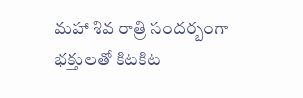మ‌హా శివ రాత్రి సంద‌ర్బంగా భ‌క్తుల‌తో కిట‌కిట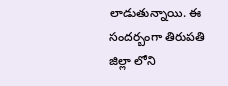లాడుతున్నాయి. ఈ సంద‌ర్బంగా తిరుప‌తి జిల్లా లోని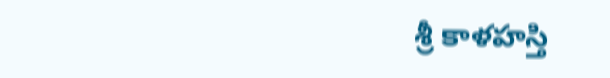శ్రీ కాళ‌హ‌స్తి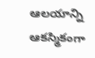ఆల‌యాన్ని ఆక‌స్మికంగా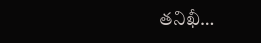త‌నిఖీ…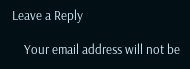Leave a Reply

    Your email address will not be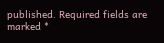published. Required fields are marked *